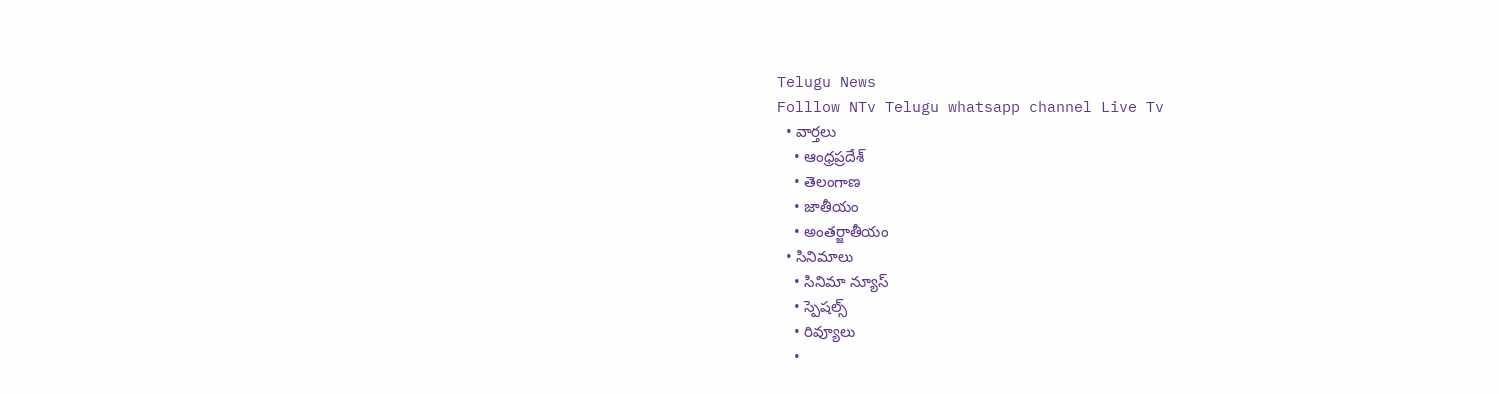Telugu News
Folllow NTv Telugu whatsapp channel Live Tv
  • వార్తలు
    • ఆంధ్రప్రదేశ్
    • తెలంగాణ
    • జాతీయం
    • అంతర్జాతీయం
  • సినిమాలు
    • సినిమా న్యూస్
    • స్పెషల్స్
    • రివ్యూలు
    •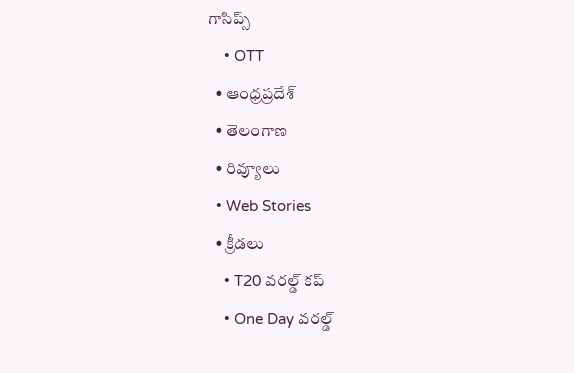గాసిప్స్
    • OTT
  • ఆంధ్రప్రదేశ్
  • తెలంగాణ
  • రివ్యూలు
  • Web Stories
  • క్రీడలు
    • T20 వరల్డ్ కప్
    • One Day వరల్డ్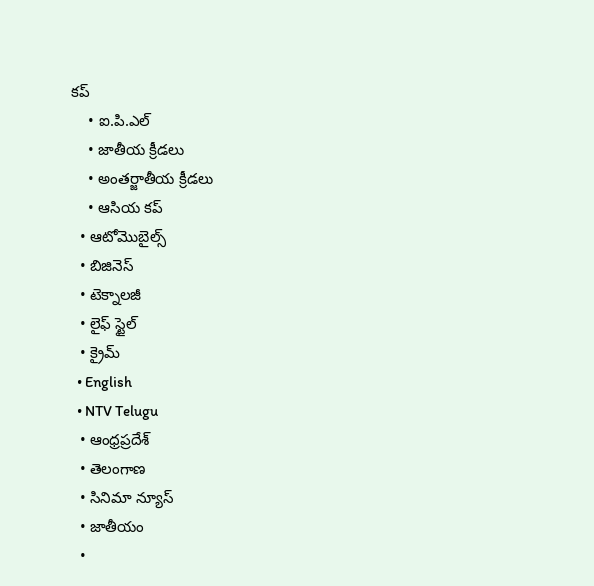కప్
    • ఐ.పి.ఎల్
    • జాతీయ క్రీడలు
    • అంతర్జాతీయ క్రీడలు
    • ఆసియ కప్
  • ఆటోమొబైల్స్
  • బిజినెస్‌
  • టెక్నాలజీ
  • లైఫ్ స్టైల్
  • క్రైమ్
  • English
  • NTV Telugu
  • ఆంధ్రప్రదేశ్
  • తెలంగాణ
  • సినిమా న్యూస్
  • జాతీయం
  •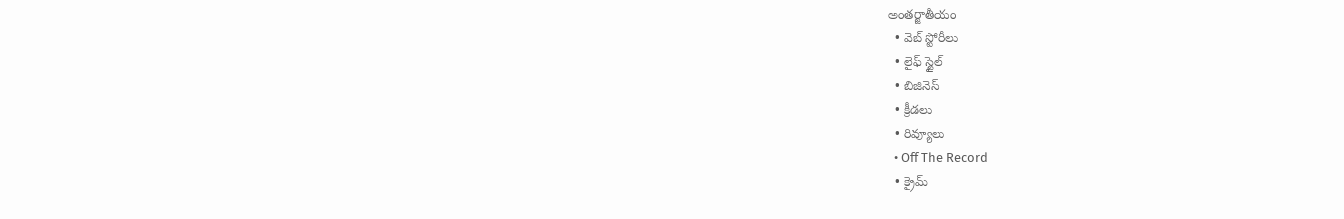అంతర్జాతీయం
  • వెబ్ స్టోరీలు
  • లైఫ్ స్టైల్
  • బిజినెస్‌
  • క్రీడలు
  • రివ్యూలు
  • Off The Record
  • క్రైమ్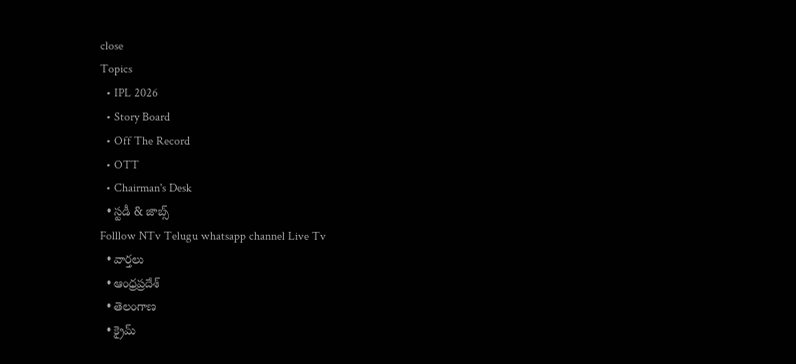close
Topics
  • IPL 2026
  • Story Board
  • Off The Record
  • OTT
  • Chairman's Desk
  • స్టడీ & జాబ్స్
Folllow NTv Telugu whatsapp channel Live Tv
  • వార్తలు
  • ఆంధ్రప్రదేశ్
  • తెలంగాణ
  • క్రైమ్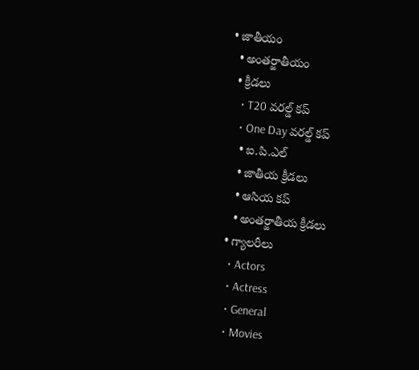• జాతీయం
  • అంతర్జాతీయం
  • క్రీడలు
    • T20 వరల్డ్ కప్
    • One Day వరల్డ్ కప్
    • ఐ.పి.ఎల్
    • జాతీయ క్రీడలు
    • ఆసియ కప్
    • అంతర్జాతీయ క్రీడలు
  • గ్యాలరీలు
    • Actors
    • Actress
    • General
    • Movies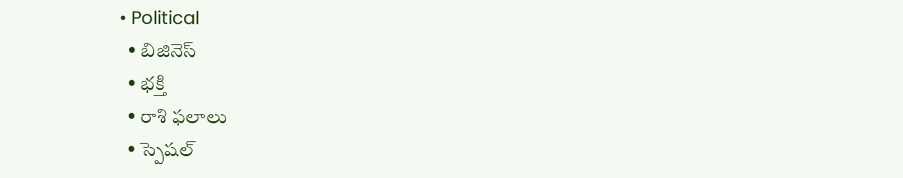• Political
  • బిజినెస్‌
  • భక్తి
  • రాశి ఫలాలు
  • స్పెషల్‌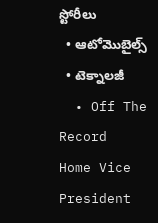స్టోరీలు
  • ఆటోమొబైల్స్
  • టెక్నాలజీ
  • Off The Record
Home Vice President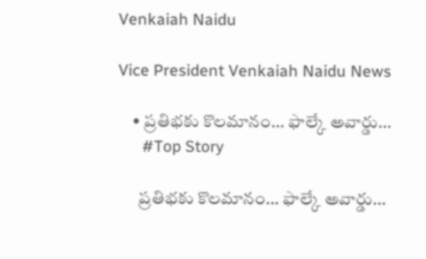Venkaiah Naidu

Vice President Venkaiah Naidu News

    • ప్రతిభకు కొలమానం… ఫాల్కే అవార్డు…
      #Top Story

      ప్రతిభకు కొలమానం… ఫాల్కే అవార్డు…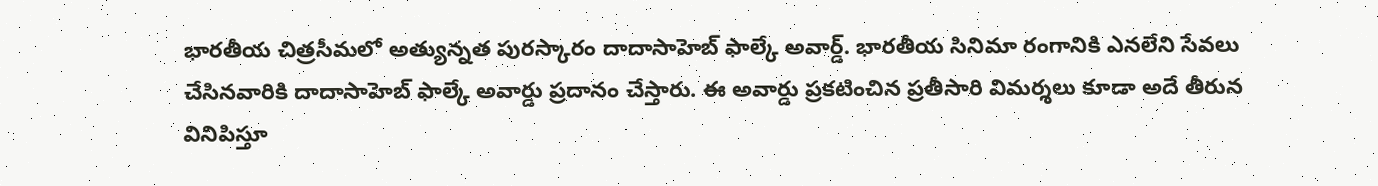భారతీయ చిత్రసీమలో అత్యున్నత పురస్కారం దాదాసాహెబ్ ఫాల్కే అవార్డ్. భారతీయ సినిమా రంగానికి ఎనలేని సేవలు చేసినవారికి దాదాసాహెబ్ ఫాల్కే అవార్డు ప్రదానం చేస్తారు. ఈ అవార్డు ప్రకటించిన ప్రతీసారి విమర్శలు కూడా అదే తీరున వినిపిస్తూ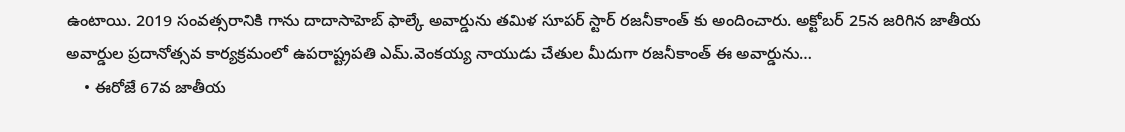ఉంటాయి. 2019 సంవత్సరానికి గాను దాదాసాహెబ్ ఫాల్కే అవార్డును తమిళ సూపర్ స్టార్ రజనీకాంత్ కు అందించారు. అక్టోబర్ 25న జరిగిన జాతీయ అవార్డుల ప్రదానోత్సవ కార్యక్రమంలో ఉపరాష్ట్రపతి ఎమ్.వెంకయ్య నాయుడు చేతుల మీదుగా రజనీకాంత్ ఈ అవార్డును…
    • ఈరోజే 67వ జాతీయ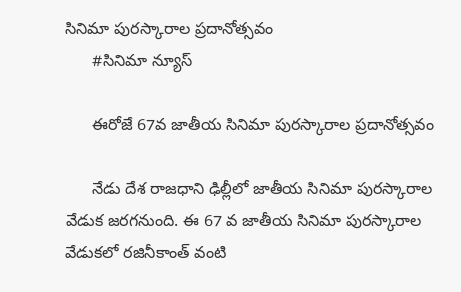సినిమా పురస్కారాల ప్రదానోత్సవం
      #సినిమా న్యూస్

      ఈరోజే 67వ జాతీయ సినిమా పురస్కారాల ప్రదానోత్సవం

      నేడు దేశ రాజధాని ఢిల్లీలో జాతీయ సినిమా పురస్కారాల వేడుక జరగనుంది. ఈ 67 వ జాతీయ సినిమా పురస్కారాల వేడుకలో రజినీకాంత్ వంటి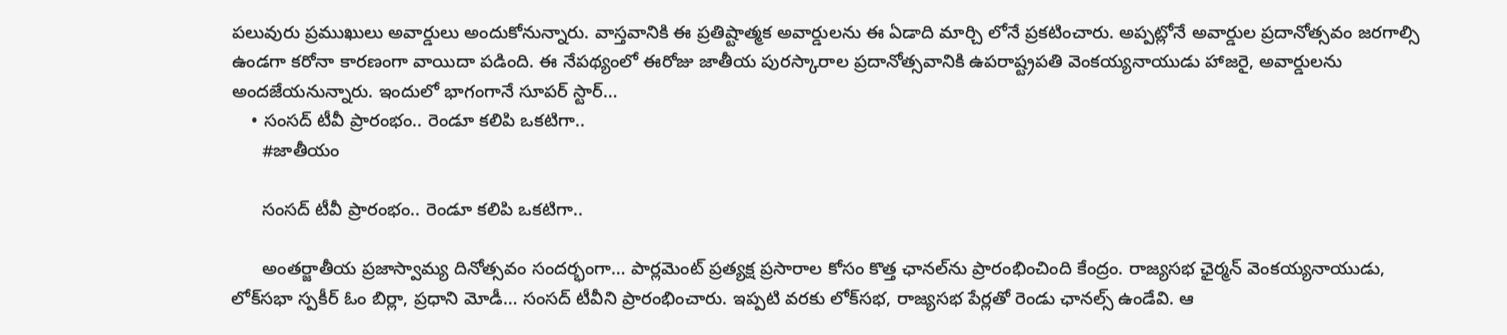పలువురు ప్రముఖులు అవార్డులు అందుకోనున్నారు. వాస్తవానికి ఈ ప్రతిష్టాత్మక అవార్డులను ఈ ఏడాది మార్చి లోనే ప్రకటించారు. అప్పట్లోనే అవార్డుల ప్రదానోత్సవం జరగాల్సి ఉండగా కరోనా కారణంగా వాయిదా పడింది. ఈ నేపథ్యంలో ఈరోజు జాతీయ పురస్కారాల ప్రదానోత్సవానికి ఉపరాష్ట్రపతి వెంకయ్యనాయుడు హాజరై, అవార్డులను అందజేయనున్నారు. ఇందులో భాగంగానే సూపర్ స్టార్…
    • సంసద్‌ టీవీ ప్రారంభం.. రెండూ కలిపి ఒకటిగా..
      #జాతీయం

      సంసద్‌ టీవీ ప్రారంభం.. రెండూ కలిపి ఒకటిగా..

      అంతర్జాతీయ ప్రజాస్వామ్య దినోత్సవం సందర్భంగా… పార్లమెంట్‌ ప్రత్యక్ష ప్రసారాల కోసం కొత్త ఛానల్‌ను ప్రారంభించింది కేంద్రం. రాజ్యసభ ఛైర్మన్‌ వెంకయ్యనాయుడు, లోక్‌సభా స్పకీర్‌ ఓం బిర్లా, ప్రధాని మోడీ… సంసద్‌ టీవీని ప్రారంభించారు. ఇప్పటి వరకు లోక్‌సభ, రాజ్యసభ పేర్లతో రెండు ఛానల్స్‌ ఉండేవి. ఆ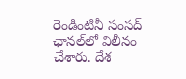రెండింటినీ సంసద్‌ ఛానల్‌లో విలీనం చేశారు. దేశ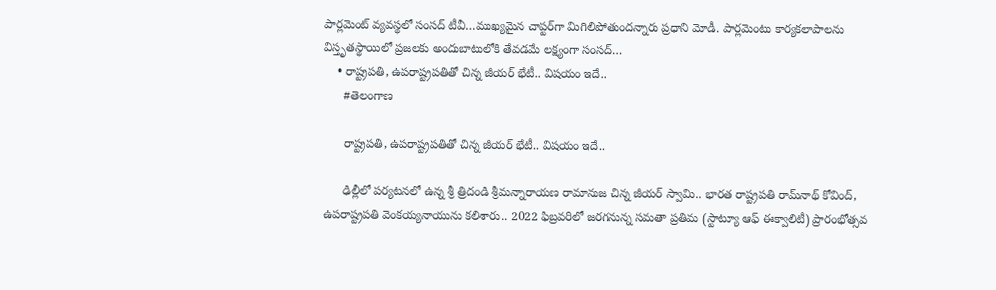పార్లమెంట్‌ వ్యవస్థలో సంసద్‌ టీవీ…ముఖ్యమైన చాప్టర్‌గా మిగిలిపోతుందన్నారు ప్రధాని మోడీ. పార్లమెంటు కార్యకలాపాలను విస్తృతస్థాయిలో ప్రజలకు అందుబాటులోకి తేవడమే లక్ష్యంగా సంసద్…
    • రాష్ట్రపతి, ఉపరాష్ట్రపతితో చిన్న జీయర్ భేటీ.. విషయం ఇదే..
      #తెలంగాణ

      రాష్ట్రపతి, ఉపరాష్ట్రపతితో చిన్న జీయర్ భేటీ.. విషయం ఇదే..

      ఢిల్లీలో పర్యటనలో ఉన్న శ్రీ త్రిదండి శ్రీమన్నారాయణ రామానుజ చిన్న జీయర్ స్వామి.. భారత రాష్ట్రపతి రామ్‌నాథ్ కోవింద్‌, ఉపరాష్ట్రపతి వెంకయ్యనాయును కలిశారు.. 2022 ఫిబ్రవరిలో జరగనున్న సమతా ప్రతిమ (స్టాట్యూ ఆఫ్ ఈక్వాలిటీ) ప్రారంభోత్సవ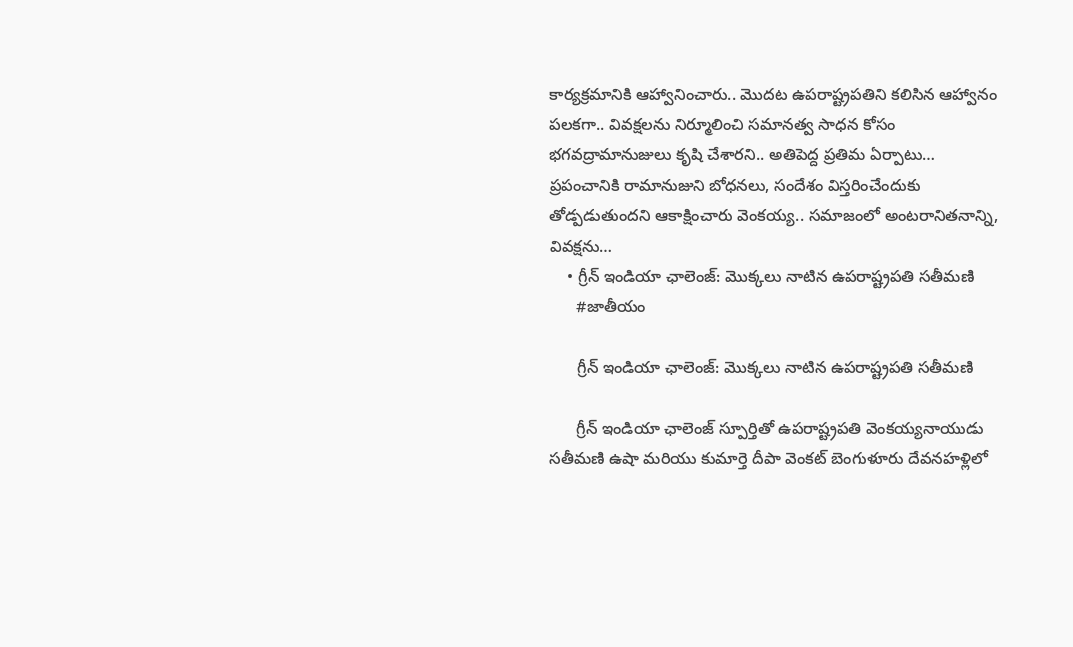కార్యక్రమానికి ఆహ్వానించారు.. మొదట ఉపరాష్ట్రపతిని కలిసిన ఆహ్వానం పలకగా.. వివక్షలను నిర్మూలించి సమానత్వ సాధన కోసం భగవద్రామానుజులు కృషి చేశారని.. అతిపెద్ద ప్రతిమ ఏర్పాటు… ప్రపంచానికి రామానుజుని బోధనలు, సందేశం విస్తరించేందుకు తోడ్పడుతుందని ఆకాక్షించారు వెంకయ్య.. సమాజంలో అంటరానితనాన్ని, వివక్షను…
    • గ్రీన్ ఇండియా ఛాలెంజ్: మొక్కలు నాటిన ఉపరాష్ట్రపతి సతీమణి
      #జాతీయం

      గ్రీన్ ఇండియా ఛాలెంజ్: మొక్కలు నాటిన ఉపరాష్ట్రపతి సతీమణి

      గ్రీన్ ఇండియా ఛాలెంజ్ స్పూర్తితో ఉపరాష్ట్రపతి వెంకయ్యనాయుడు సతీమణి ఉషా మరియు కుమార్తె దీపా వెంకట్ బెంగుళూరు దేవనహళ్లిలో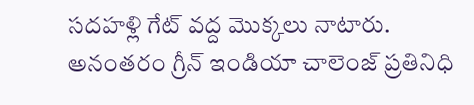సదహళ్లి గేట్ వద్ద మొక్కలు నాటారు. అనంతరం గ్రీన్ ఇండియా చాలెంజ్ ప్రతినిధి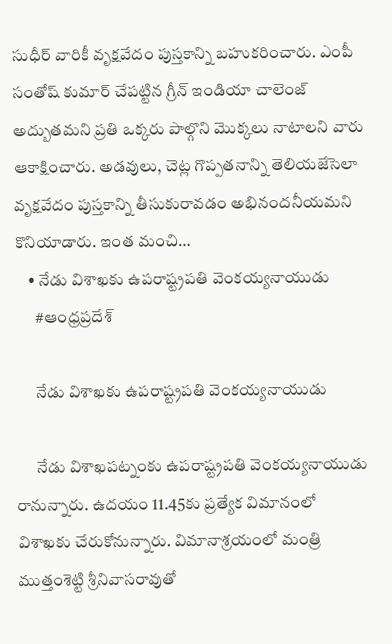సుధీర్ వారికీ వృక్షవేదం పుస్తకాన్ని బహుకరించారు. ఎంపీ సంతోష్ కుమార్ చేపట్టిన గ్రీన్ ఇండియా చాలెంజ్ అద్బుతమని ప్రతి ఒక్కరు పాల్గొని మొక్కలు నాటాలని వారు ఆకాక్షించారు. అడవులు, చెట్ల గొప్పతనాన్ని తెలియజేసెలా వృక్షవేదం పుస్తకాన్ని తీసుకురావడం అభినందనీయమని కొనియాడారు. ఇంత మంచి…
    • నేడు విశాఖకు ఉపరాష్ట్రపతి వెంకయ్యనాయుడు
      #ఆంధ్రప్రదేశ్

      నేడు విశాఖకు ఉపరాష్ట్రపతి వెంకయ్యనాయుడు

      నేడు విశాఖపట్నంకు ఉపరాష్ట్రపతి వెంకయ్యనాయుడు రానున్నారు. ఉదయం 11.45కు ప్రత్యేక విమానంలో విశాఖకు చేరుకోనున్నారు. విమానాశ్రయంలో మంత్రి ముత్తంశెట్టి శ్రీనివాసరావుతో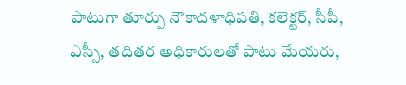పాటుగా తూర్పు నౌకాదళాధిపతి, కలెక్టర్, సీపీ, ఎస్సీ, తదితర అధికారులతో పాటు మేయరు,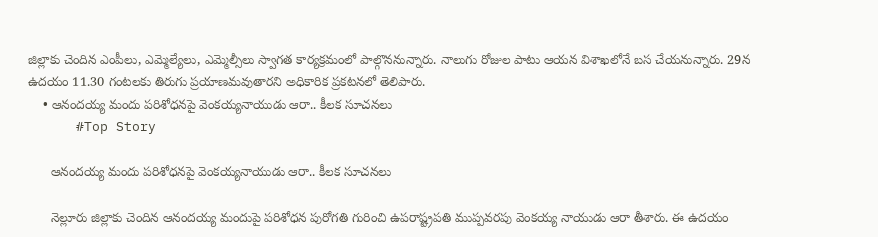జిల్లాకు చెందిన ఎంపీలు, ఎమ్మెల్యేలు, ఎమ్మెల్సీలు స్వాగత కార్యక్రమంలో పాల్గొననున్నారు. నాలుగు రోజుల పాటు ఆయన విశాఖలోనే బస చేయనున్నారు. 29న ఉదయం 11.30 గంటలకు తిరుగు ప్రయాణమవుతారని అధికారిక ప్రకటనలో తెలిపారు.
    • ఆనందయ్య మందు పరిశోధనపై వెంకయ్యనాయుడు ఆరా.. కీలక సూచనలు
      #Top Story

      ఆనందయ్య మందు పరిశోధనపై వెంకయ్యనాయుడు ఆరా.. కీలక సూచనలు

      నెల్లూరు జిల్లాకు చెందిన ఆనందయ్య మందుపై పరిశోధన పురోగతి గురించి ఉపరాష్ట్రపతి ముప్పవరపు వెంకయ్య నాయుడు ఆరా తీశారు. ఈ ఉదయం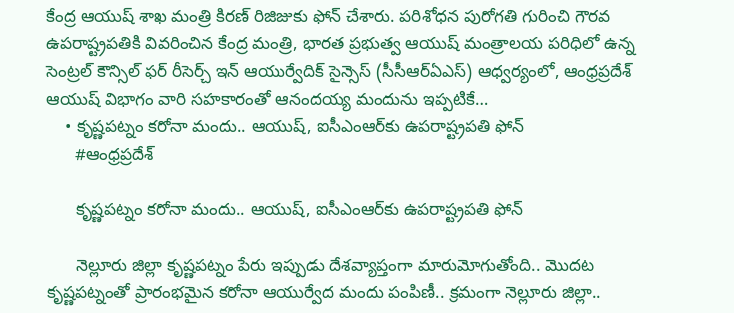కేంద్ర ఆయుష్ శాఖ మంత్రి కిరణ్ రిజిజుకు ఫోన్ చేశారు. పరిశోధన పురోగతి గురించి గౌరవ ఉపరాష్ట్రపతికి వివరించిన కేంద్ర మంత్రి, భారత ప్రభుత్వ ఆయుష్ మంత్రాలయ పరిధిలో ఉన్న సెంట్రల్ కౌన్సిల్ ఫర్ రీసెర్చ్ ఇన్ ఆయుర్వేదిక్ సైన్సెస్ (సీసీఆర్ఏఎస్) ఆధ్వర్యంలో, ఆంధ్రప్రదేశ్ ఆయుష్ విభాగం వారి సహకారంతో ఆనందయ్య మందును ఇప్పటికే…
    • కృష్ణ‌ప‌ట్నం క‌రోనా మందు.. ఆయుష్‌, ఐసీఎంఆర్‌కు ఉప‌రాష్ట్రప‌తి ఫోన్
      #ఆంధ్రప్రదేశ్

      కృష్ణ‌ప‌ట్నం క‌రోనా మందు.. ఆయుష్‌, ఐసీఎంఆర్‌కు ఉప‌రాష్ట్రప‌తి ఫోన్

      నెల్లూరు జిల్లా కృష్ణ‌ప‌ట్నం పేరు ఇప్పుడు దేశ‌వ్యాప్తంగా మారుమోగుతోంది.. మొద‌ట కృష్ణ‌ప‌ట్నంతో ప్రారంభమైన క‌రోనా ఆయుర్వేద మందు పంపిణీ.. క్ర‌మంగా నెల్లూరు జిల్లా..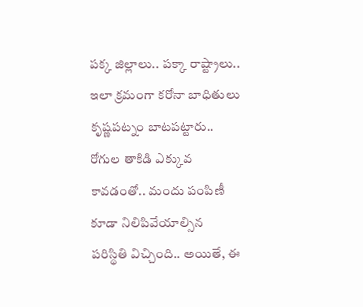ప‌క్క జిల్లాలు.. ప‌క్కా రాష్ట్రాలు.. ఇలా క్ర‌మంగా క‌రోనా బాధితులు కృష్ణ‌ప‌ట్నం బాట‌ప‌ట్టారు.. రోగుల తాకిడి ఎక్కువ కావ‌డంతో.. మందు పంపిణీ కూడా నిలిపివేయాల్సిన ప‌రిస్థితి విచ్చింది.. అయితే, ఈ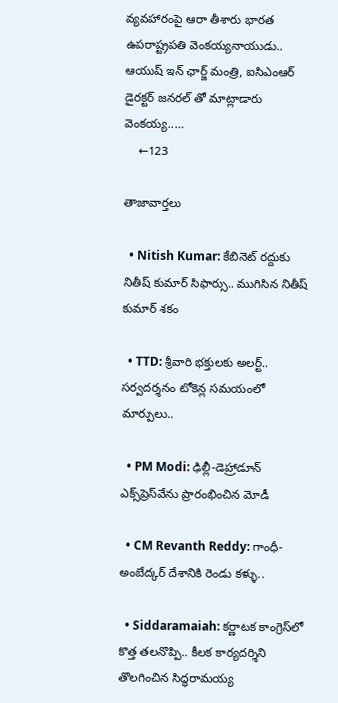వ్య‌వ‌హారంపై ఆరా తీశారు భార‌త ఉప‌రాష్ట్రప‌తి వెంక‌య్య‌నాయుడు.. ఆయుష్ ఇన్ ఛార్జ్ మంత్రి, ఐసిఎంఆర్ డైరక్టర్ జనరల్ తో మాట్లాడారు వెంక‌య్య‌..…
    ←123

తాజావార్తలు

  • Nitish Kumar: కేబినెట్ రద్దుకు నితీష్ కుమార్ సిఫార్సు.. ముగిసిన నితీష్ కుమార్ శకం

  • TTD: శ్రీవారి భక్తులకు అలర్ట్.. సర్వదర్శనం టోకెన్ల సమయంలో మార్పులు..

  • PM Modi: ఢిల్లీ-డెహ్రాడూన్ ఎక్స్‌ప్రెస్‌వే‌ను ప్రారంభించిన మోడీ

  • CM Revanth Reddy: గాంధీ-అంబేద్కర్ దేశానికి రెండు కళ్ళు..

  • Siddaramaiah: కర్ణాటక కాంగ్రెస్‌లో కొత్త తలనొప్పి.. కీలక కార్యదర్శిని తొలగించిన సిద్ధరామయ్య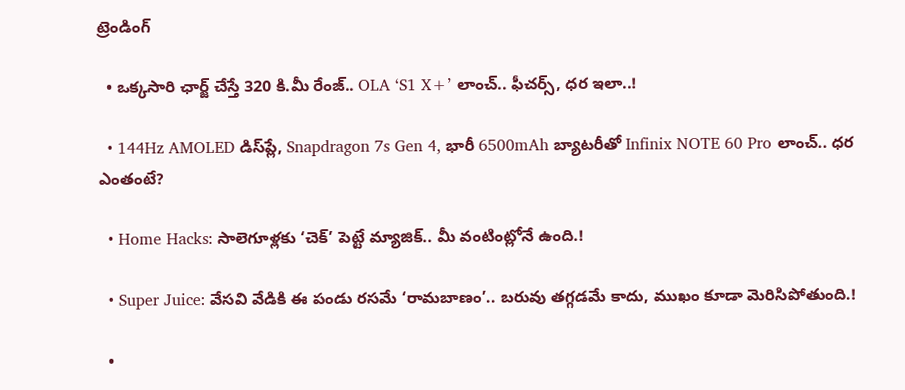ట్రెండింగ్‌

  • ఒక్కసారి ఛార్జ్ చేస్తే 320 కి.మీ రేంజ్.. OLA ‘S1 X+’ లాంచ్.. ఫీచర్స్, ధర ఇలా..!

  • 144Hz AMOLED డిస్‌ప్లే, Snapdragon 7s Gen 4, భారీ 6500mAh బ్యాటరీతో Infinix NOTE 60 Pro లాంచ్.. ధర ఎంతంటే?

  • Home Hacks: సాలెగూళ్లకు ‘చెక్’ పెట్టే మ్యాజిక్.. మీ వంటింట్లోనే ఉంది.!

  • Super Juice: వేసవి వేడికి ఈ పండు రసమే ‘రామబాణం’.. బరువు తగ్గడమే కాదు, ముఖం కూడా మెరిసిపోతుంది.!

  •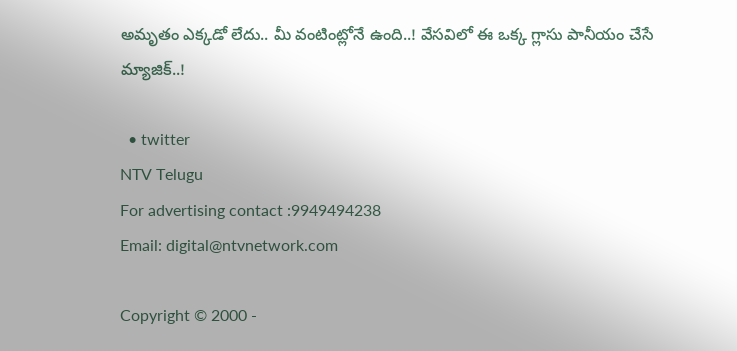అమృతం ఎక్కడో లేదు.. మీ వంటింట్లోనే ఉంది..! వేసవిలో ఈ ఒక్క గ్లాసు పానీయం చేసే మ్యాజిక్..!

  • twitter
NTV Telugu
For advertising contact :9949494238
Email: digital@ntvnetwork.com

Copyright © 2000 -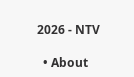2026 - NTV

  • About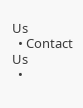Us
  • Contact Us
  •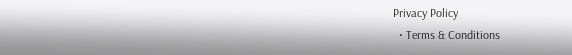Privacy Policy
  • Terms & Conditions